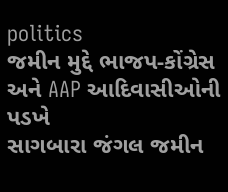politics
જમીન મુદ્દે ભાજપ-કોંગ્રેસ અને AAP આદિવાસીઓની પડખે
સાગબારા જંગલ જમીન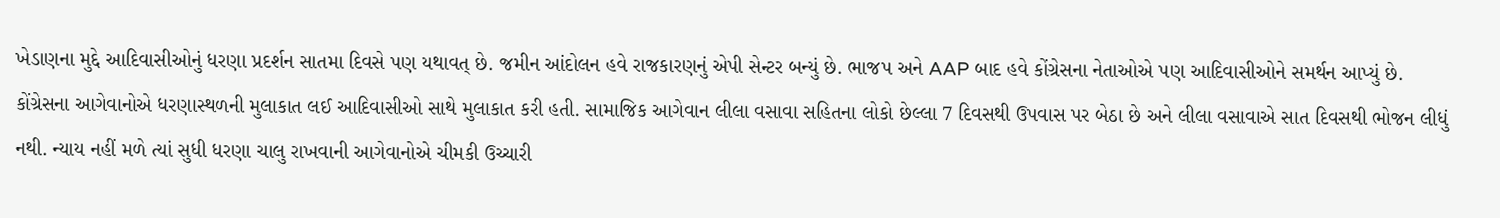ખેડાણના મુદ્દે આદિવાસીઓનું ધરણા પ્રદર્શન સાતમા દિવસે પણ યથાવત્ છે. જમીન આંદોલન હવે રાજકારણનું એપી સેન્ટર બન્યું છે. ભાજપ અને AAP બાદ હવે કોંગ્રેસના નેતાઓએ પણ આદિવાસીઓને સમર્થન આપ્યું છે. કોંગ્રેસના આગેવાનોએ ધરણાસ્થળની મુલાકાત લઈ આદિવાસીઓ સાથે મુલાકાત કરી હતી. સામાજિક આગેવાન લીલા વસાવા સહિતના લોકો છેલ્લા 7 દિવસથી ઉપવાસ પર બેઠા છે અને લીલા વસાવાએ સાત દિવસથી ભોજન લીધું નથી. ન્યાય નહીં મળે ત્યાં સુધી ધરણા ચાલુ રાખવાની આગેવાનોએ ચીમકી ઉચ્ચારી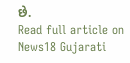છે.
Read full article on News18 Gujarati